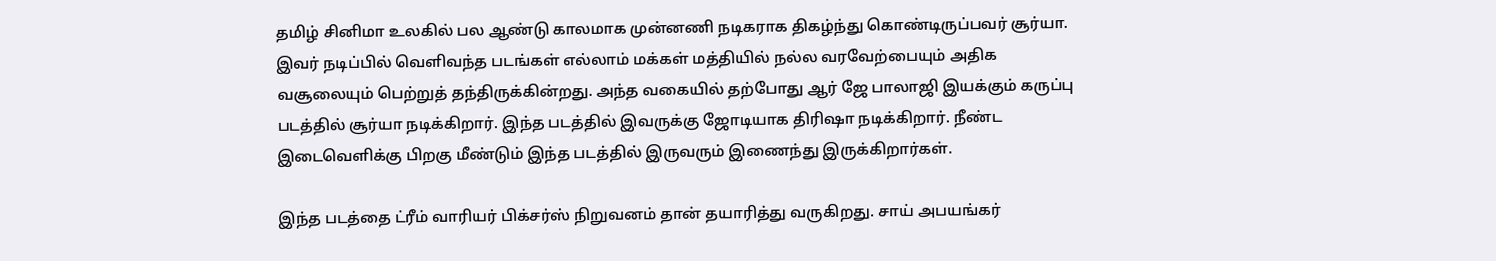தமிழ் சினிமா உலகில் பல ஆண்டு காலமாக முன்னணி நடிகராக திகழ்ந்து கொண்டிருப்பவர் சூர்யா. இவர் நடிப்பில் வெளிவந்த படங்கள் எல்லாம் மக்கள் மத்தியில் நல்ல வரவேற்பையும் அதிக வசூலையும் பெற்றுத் தந்திருக்கின்றது. அந்த வகையில் தற்போது ஆர் ஜே பாலாஜி இயக்கும் கருப்பு படத்தில் சூர்யா நடிக்கிறார். இந்த படத்தில் இவருக்கு ஜோடியாக திரிஷா நடிக்கிறார். நீண்ட இடைவெளிக்கு பிறகு மீண்டும் இந்த படத்தில் இருவரும் இணைந்து இருக்கிறார்கள்.

இந்த படத்தை ட்ரீம் வாரியர் பிக்சர்ஸ் நிறுவனம் தான் தயாரித்து வருகிறது. சாய் அபயங்கர்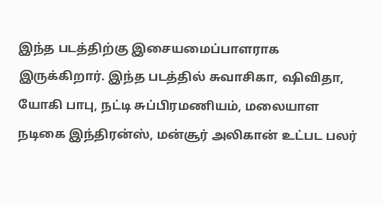இந்த படத்திற்கு இசையமைப்பாளராக இருக்கிறார். இந்த படத்தில் சுவாசிகா, ஷிவிதா, யோகி பாபு, நட்டி சுப்பிரமணியம், மலையாள நடிகை இந்திரன்ஸ், மன்சூர் அலிகான் உட்பட பலர்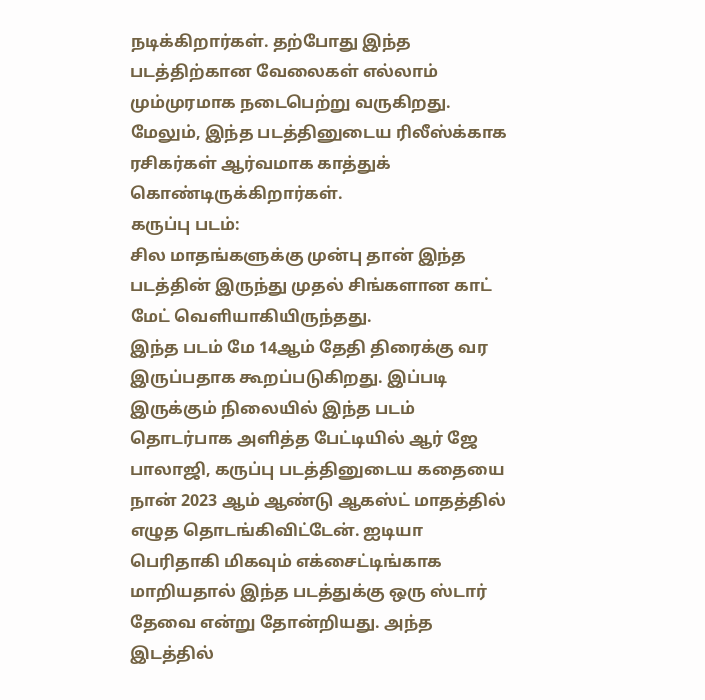நடிக்கிறார்கள். தற்போது இந்த படத்திற்கான வேலைகள் எல்லாம் மும்முரமாக நடைபெற்று வருகிறது. மேலும், இந்த படத்தினுடைய ரிலீஸ்க்காக ரசிகர்கள் ஆர்வமாக காத்துக் கொண்டிருக்கிறார்கள்.
கருப்பு படம்:
சில மாதங்களுக்கு முன்பு தான் இந்த படத்தின் இருந்து முதல் சிங்களான காட் மேட் வெளியாகியிருந்தது.
இந்த படம் மே 14ஆம் தேதி திரைக்கு வர இருப்பதாக கூறப்படுகிறது. இப்படி இருக்கும் நிலையில் இந்த படம் தொடர்பாக அளித்த பேட்டியில் ஆர் ஜே பாலாஜி, கருப்பு படத்தினுடைய கதையை நான் 2023 ஆம் ஆண்டு ஆகஸ்ட் மாதத்தில் எழுத தொடங்கிவிட்டேன். ஐடியா பெரிதாகி மிகவும் எக்சைட்டிங்காக மாறியதால் இந்த படத்துக்கு ஒரு ஸ்டார் தேவை என்று தோன்றியது. அந்த இடத்தில்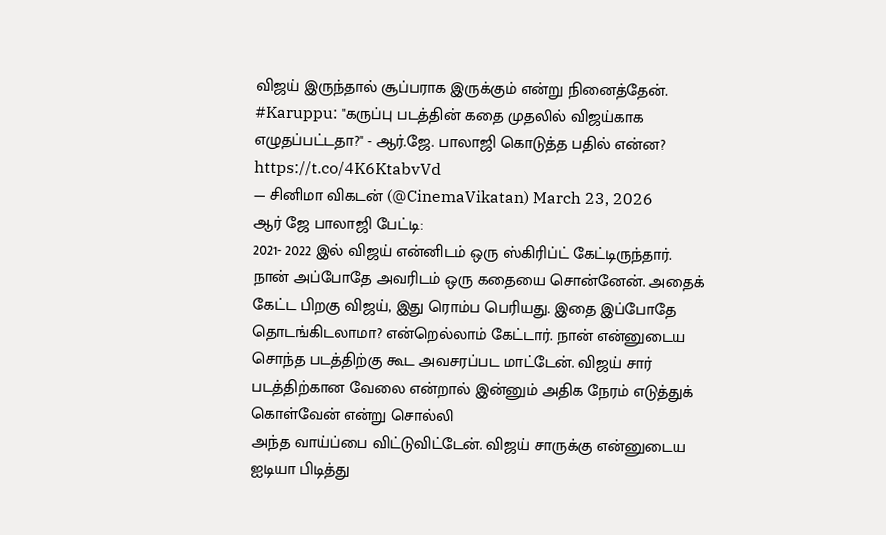விஜய் இருந்தால் சூப்பராக இருக்கும் என்று நினைத்தேன்.
#Karuppu: "கருப்பு படத்தின் கதை முதலில் விஜய்காக எழுதப்பட்டதா?" - ஆர்.ஜே. பாலாஜி கொடுத்த பதில் என்ன? https://t.co/4K6KtabvVd
— சினிமா விகடன் (@CinemaVikatan) March 23, 2026
ஆர் ஜே பாலாஜி பேட்டி:
2021- 2022 இல் விஜய் என்னிடம் ஒரு ஸ்கிரிப்ட் கேட்டிருந்தார். நான் அப்போதே அவரிடம் ஒரு கதையை சொன்னேன். அதைக் கேட்ட பிறகு விஜய், இது ரொம்ப பெரியது. இதை இப்போதே தொடங்கிடலாமா? என்றெல்லாம் கேட்டார். நான் என்னுடைய சொந்த படத்திற்கு கூட அவசரப்பட மாட்டேன். விஜய் சார் படத்திற்கான வேலை என்றால் இன்னும் அதிக நேரம் எடுத்துக் கொள்வேன் என்று சொல்லி
அந்த வாய்ப்பை விட்டுவிட்டேன். விஜய் சாருக்கு என்னுடைய ஐடியா பிடித்து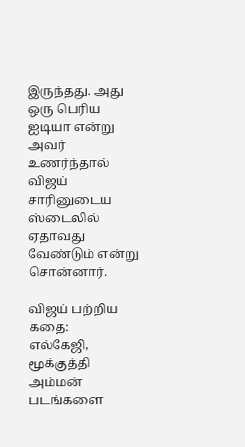இருந்தது. அது ஒரு பெரிய ஐடியா என்று அவர் உணர்ந்தால் விஜய் சாரினுடைய ஸ்டைலில் ஏதாவது வேண்டும் என்று சொன்னார்.

விஜய் பற்றிய கதை:
எல்கேஜி, மூக்குத்தி அம்மன் படங்களை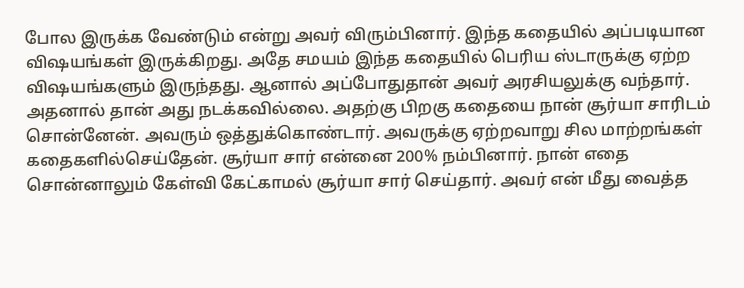போல இருக்க வேண்டும் என்று அவர் விரும்பினார். இந்த கதையில் அப்படியான விஷயங்கள் இருக்கிறது. அதே சமயம் இந்த கதையில் பெரிய ஸ்டாருக்கு ஏற்ற விஷயங்களும் இருந்தது. ஆனால் அப்போதுதான் அவர் அரசியலுக்கு வந்தார். அதனால் தான் அது நடக்கவில்லை. அதற்கு பிறகு கதையை நான் சூர்யா சாரிடம் சொன்னேன். அவரும் ஒத்துக்கொண்டார். அவருக்கு ஏற்றவாறு சில மாற்றங்கள் கதைகளில்செய்தேன். சூர்யா சார் என்னை 200% நம்பினார். நான் எதை சொன்னாலும் கேள்வி கேட்காமல் சூர்யா சார் செய்தார். அவர் என் மீது வைத்த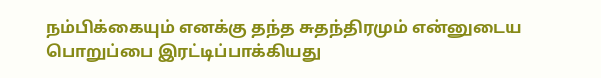நம்பிக்கையும் எனக்கு தந்த சுதந்திரமும் என்னுடைய பொறுப்பை இரட்டிப்பாக்கியது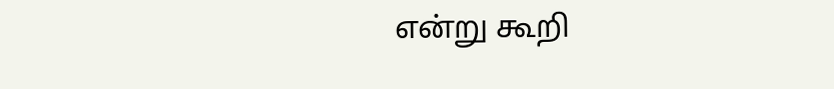என்று கூறி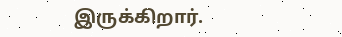இருக்கிறார்.